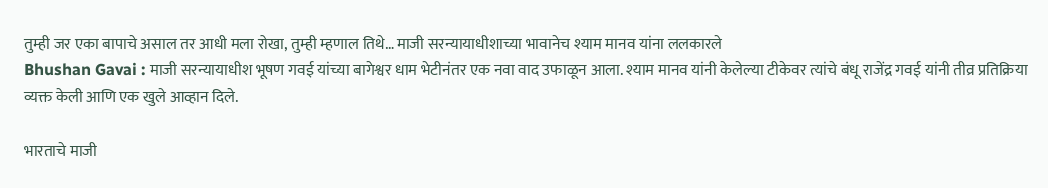तुम्ही जर एका बापाचे असाल तर आधी मला रोखा, तुम्ही म्हणाल तिथे… माजी सरन्यायाधीशाच्या भावानेच श्याम मानव यांना ललकारले
Bhushan Gavai : माजी सरन्यायाधीश भूषण गवई यांच्या बागेश्वर धाम भेटीनंतर एक नवा वाद उफाळून आला. श्याम मानव यांनी केलेल्या टीकेवर त्यांचे बंधू राजेंद्र गवई यांनी तीव्र प्रतिक्रिया व्यक्त केली आणि एक खुले आव्हान दिले.

भारताचे माजी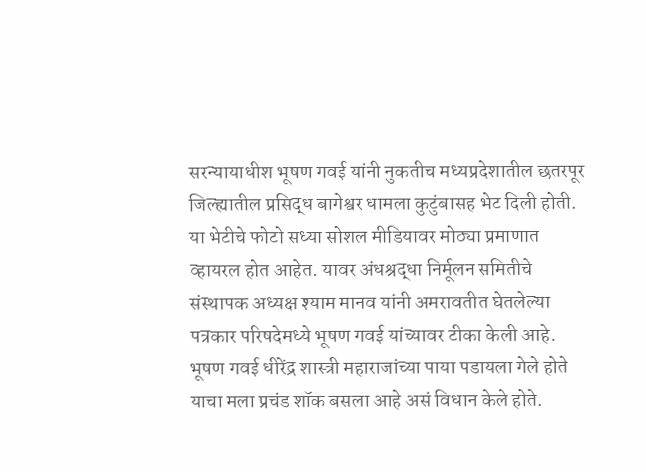सरन्यायाधीश भूषण गवई यांनी नुकतीच मध्यप्रदेशातील छतरपूर जिल्ह्यातील प्रसिद्ध बागेश्वर धामला कुटुंबासह भेट दिली होती. या भेटीचे फोटो सध्या सोशल मीडियावर मोठ्या प्रमाणात व्हायरल होत आहेत. यावर अंधश्रद्धा निर्मूलन समितीचे संस्थापक अध्यक्ष श्याम मानव यांनी अमरावतीत घेतलेल्या पत्रकार परिषदेमध्ये भूषण गवई यांच्यावर टीका केली आहे. भूषण गवई धीरेंद्र शास्त्री महाराजांच्या पाया पडायला गेले होते याचा मला प्रचंड शॉक बसला आहे असं विधान केले होते.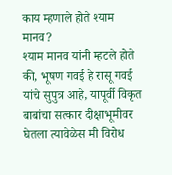काय म्हणाले होते श्याम मानव?
श्याम मानव यांनी म्हटले होते की, भूषण गवई हे रासू गवई यांचे सुपुत्र आहे, यापूर्वी विकृत बाबांचा सत्कार दीक्षाभूमीवर घेतला त्यावेळेस मी विरोध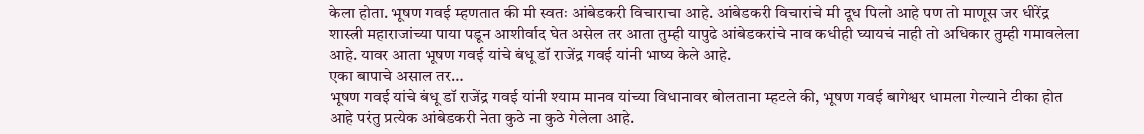केला होता. भूषण गवई म्हणतात की मी स्वतः आंबेडकरी विचाराचा आहे. आंबेडकरी विचारांचे मी दूध पिलो आहे पण तो माणूस जर धीरेंद्र शास्त्री महाराजांच्या पाया पडून आशीर्वाद घेत असेल तर आता तुम्ही यापुढे आंबेडकरांचे नाव कधीही घ्यायचं नाही तो अधिकार तुम्ही गमावलेला आहे. यावर आता भूषण गवई यांचे बंधू डॉ राजेंद्र गवई यांनी भाष्य केले आहे.
एका बापाचे असाल तर…
भूषण गवई यांचे बंधू डॉ राजेंद्र गवई यांनी श्याम मानव यांच्या विधानावर बोलताना म्हटले की, भूषण गवई बागेश्वर धामला गेल्याने टीका होत आहे परंतु प्रत्येक आंबेडकरी नेता कुठे ना कुठे गेलेला आहे.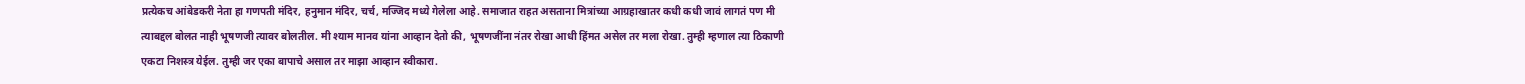प्रत्येकच आंबेडकरी नेता हा गणपती मंदिर, हनुमान मंदिर, चर्च, मज्जिद मध्ये गेलेला आहे. समाजात राहत असताना मित्रांच्या आग्रहाखातर कधी कधी जावं लागतं पण मी त्याबद्दल बोलत नाही भूषणजी त्यावर बोलतील. मी श्याम मानव यांना आव्हान देतो की, भूषणजींना नंतर रोखा आधी हिंमत असेल तर मला रोखा. तुम्ही म्हणाल त्या ठिकाणी एकटा निशस्त्र येईल. तुम्ही जर एका बापाचे असाल तर माझा आव्हान स्वीकारा.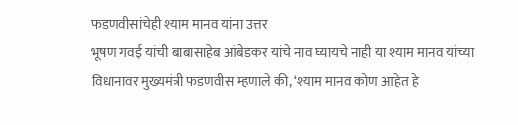फडणवीसांचेही श्याम मानव यांना उत्तर
भूषण गवई यांची बाबासाहेब आंबेडकर यांचे नाव घ्यायचे नाही या श्याम मानव यांच्या विधानावर मुख्यमंत्री फडणवीस म्हणाले की, ‘श्याम मानव कोण आहेत हे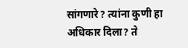सांगणारे? त्यांना कुणी हा अधिकार दिला? ते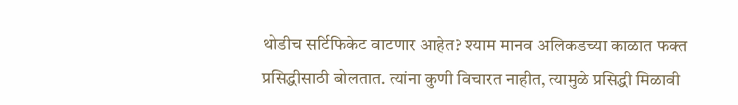थोडीच सर्टिफिकेट वाटणार आहेत? श्याम मानव अलिकडच्या काळात फक्त प्रसिद्धीसाठी बोलतात. त्यांना कुणी विचारत नाहीत, त्यामुळे प्रसिद्धी मिळावी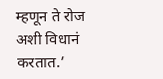म्हणून ते रोज अशी विधानं करतात.’